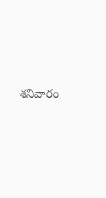శనివారం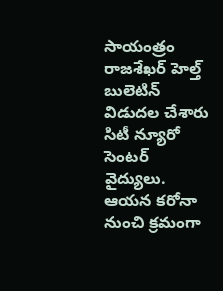సాయంత్రం రాజశేఖర్‌ హెల్త్ బులెటిన్‌ విడుదల చేశారు సిటీ న్యూరో సెంటర్‌ వైద్యులు. ఆయన కరోనా నుంచి క్రమంగా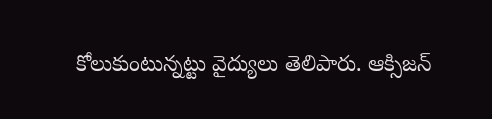కోలుకుంటున్నట్టు వైద్యులు తెలిపారు. ఆక్సిజన్‌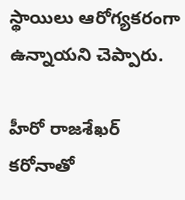స్థాయిలు ఆరోగ్యకరంగా ఉన్నాయని చెప్పారు.

హీరో రాజశేఖర్‌ కరోనాతో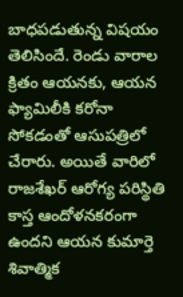బాధపడుతున్న విషయం తెలిసిందే. రెండు వారాల క్రితం ఆయనకు, ఆయన ఫ్యామిలీకి కరోనా సోకడంతో ఆసుపత్రిలో చేరారు. అయితే వారిలో రాజశేఖర్‌ ఆరోగ్య పరిస్థితి కాస్త ఆందోళనకరంగా ఉందని ఆయన కుమార్తె శివాత్మిక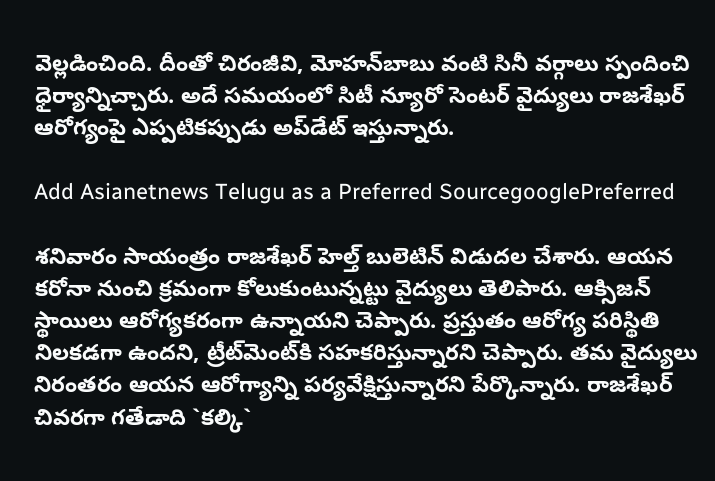వెల్లడించింది. దీంతో చిరంజీవి, మోహన్‌బాబు వంటి సినీ వర్గాలు స్పందించి ధైర్యాన్నిచ్చారు. అదే సమయంలో సిటీ న్యూరో సెంటర్‌ వైద్యులు రాజశేఖర్‌ ఆరోగ్యంపై ఎప్పటికప్పుడు అప్‌డేట్‌ ఇస్తున్నారు.

Add Asianetnews Telugu as a Preferred SourcegooglePreferred

శనివారం సాయంత్రం రాజశేఖర్‌ హెల్త్ బులెటిన్‌ విడుదల చేశారు. ఆయన కరోనా నుంచి క్రమంగా కోలుకుంటున్నట్టు వైద్యులు తెలిపారు. ఆక్సిజన్‌ స్థాయిలు ఆరోగ్యకరంగా ఉన్నాయని చెప్పారు. ప్రస్తుతం ఆరోగ్య పరిస్థితి నిలకడగా ఉందని, ట్రీట్‌మెంట్‌కి సహకరిస్తున్నారని చెప్పారు. తమ వైద్యులు నిరంతరం ఆయన ఆరోగ్యాన్ని పర్యవేక్షిస్తున్నారని పేర్కొన్నారు. రాజశేఖర్‌ చివరగా గతేడాది `కల్కి`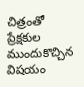చిత్రంతో ప్రేక్షకుల ముందుకొచ్చిన విషయం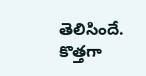తెలిసిందే. కొత్తగా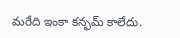మరేది ఇంకా కన్ఫమ్‌ కాలేదు.